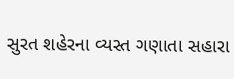સુરત શહેરના વ્યસ્ત ગણાતા સહારા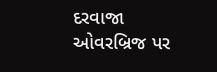દરવાજા ઓવરબ્રિજ પર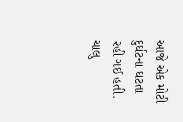આજે એક મોટી દુર્ઘટના ઘટતા રહી ગઈ હતી. ચાલુ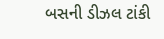બસની ડીઝલ ટાંકી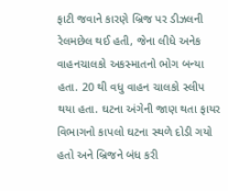ફાટી જવાને કારણે બ્રિજ પર ડીઝલની રેલમછેલ થઈ હતી, જેના લીધે અનેક વાહનચાલકો અકસ્માતનો ભોગ બન્યા હતા. 20 થી વધુ વાહન ચાલકો સ્લીપ થયા હતા. ઘટના અંગેની જાણ થતા ફાયર વિભાગનો કાપલો ઘટના સ્થળે દોડી ગયો હતો અને બ્રિજને બંધ કરી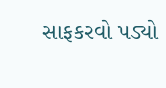સાફકરવો પડ્યો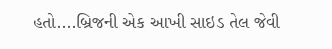હતો....બ્રિજની એક આખી સાઇડ તેલ જેવી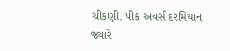ચીકણી. પીક અવર્સ દરમિયાન જ્યારે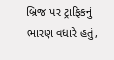બ્રિજ પર ટ્રાફિકનું ભારણ વધારે હતું,